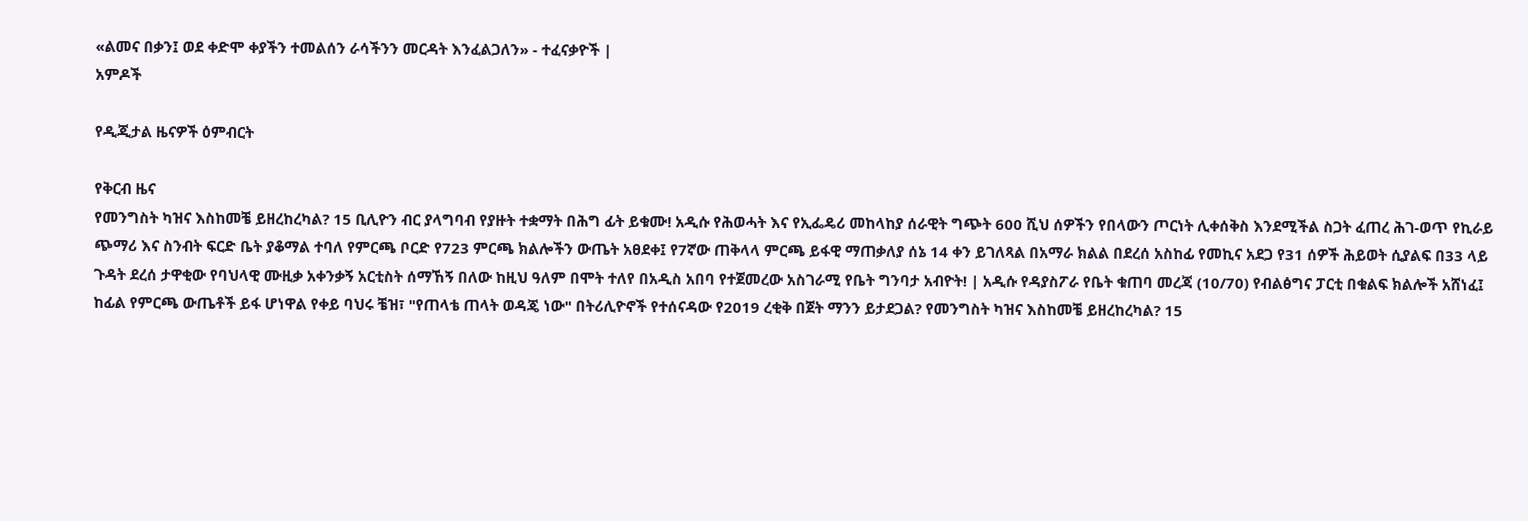«ልመና በቃን፤ ወደ ቀድሞ ቀያችን ተመልሰን ራሳችንን መርዳት እንፈልጋለን» - ተፈናቃዮች |
አምዶች

የዲጂታል ዜናዎች ዕምብርት

የቅርብ ዜና
የመንግስት ካዝና እስከመቼ ይዘረከረካል? 15 ቢሊዮን ብር ያላግባብ የያዙት ተቋማት በሕግ ፊት ይቁሙ! አዲሱ የሕወሓት እና የኢፌዴሪ መከላከያ ሰራዊት ግጭት 600 ሺህ ሰዎችን የበላውን ጦርነት ሊቀሰቅስ እንደሚችል ስጋት ፈጠረ ሕገ-ወጥ የኪራይ ጭማሪ እና ስንብት ፍርድ ቤት ያቆማል ተባለ የምርጫ ቦርድ የ723 ምርጫ ክልሎችን ውጤት አፀደቀ፤ የ7ኛው ጠቅላላ ምርጫ ይፋዊ ማጠቃለያ ሰኔ 14 ቀን ይገለጻል በአማራ ክልል በደረሰ አስከፊ የመኪና አደጋ የ31 ሰዎች ሕይወት ሲያልፍ በ33 ላይ ጉዳት ደረሰ ታዋቂው የባህላዊ ሙዚቃ አቀንቃኝ አርቲስት ሰማኸኝ በለው ከዚህ ዓለም በሞት ተለየ በአዲስ አበባ የተጀመረው አስገራሚ የቤት ግንባታ አብዮት! | አዲሱ የዳያስፖራ የቤት ቁጠባ መረጃ (10/70) የብልፅግና ፓርቲ በቁልፍ ክልሎች አሸነፈ፤ ከፊል የምርጫ ውጤቶች ይፋ ሆነዋል የቀይ ባህሩ ቼዝ፣ "የጠላቴ ጠላት ወዳጄ ነው" በትሪሊዮኖች የተሰናዳው የ2019 ረቂቅ በጀት ማንን ይታደጋል? የመንግስት ካዝና እስከመቼ ይዘረከረካል? 15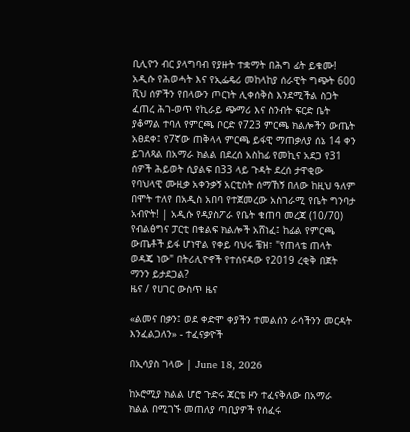ቢሊዮን ብር ያላግባብ የያዙት ተቋማት በሕግ ፊት ይቁሙ! አዲሱ የሕወሓት እና የኢፌዴሪ መከላከያ ሰራዊት ግጭት 600 ሺህ ሰዎችን የበላውን ጦርነት ሊቀሰቅስ እንደሚችል ስጋት ፈጠረ ሕገ-ወጥ የኪራይ ጭማሪ እና ስንብት ፍርድ ቤት ያቆማል ተባለ የምርጫ ቦርድ የ723 ምርጫ ክልሎችን ውጤት አፀደቀ፤ የ7ኛው ጠቅላላ ምርጫ ይፋዊ ማጠቃለያ ሰኔ 14 ቀን ይገለጻል በአማራ ክልል በደረሰ አስከፊ የመኪና አደጋ የ31 ሰዎች ሕይወት ሲያልፍ በ33 ላይ ጉዳት ደረሰ ታዋቂው የባህላዊ ሙዚቃ አቀንቃኝ አርቲስት ሰማኸኝ በለው ከዚህ ዓለም በሞት ተለየ በአዲስ አበባ የተጀመረው አስገራሚ የቤት ግንባታ አብዮት! | አዲሱ የዳያስፖራ የቤት ቁጠባ መረጃ (10/70) የብልፅግና ፓርቲ በቁልፍ ክልሎች አሸነፈ፤ ከፊል የምርጫ ውጤቶች ይፋ ሆነዋል የቀይ ባህሩ ቼዝ፣ "የጠላቴ ጠላት ወዳጄ ነው" በትሪሊዮኖች የተሰናዳው የ2019 ረቂቅ በጀት ማንን ይታደጋል?
ዜና / የሀገር ውስጥ ዜና

«ልመና በቃን፤ ወደ ቀድሞ ቀያችን ተመልሰን ራሳችንን መርዳት እንፈልጋለን» - ተፈናቃዮች

በኢሳያስ ገላው | June 18, 2026

ከኦሮሚያ ክልል ሆሮ ጉድሩ ጃርቴ ዞን ተፈናቅለው በአማራ ክልል በሚገኙ መጠለያ ጣቢያዎች የሰፈሩ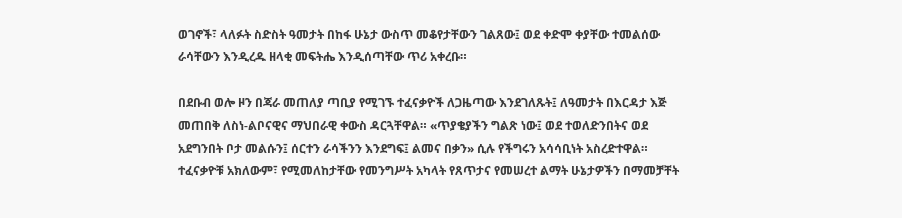ወገኖች፣ ላለፉት ስድስት ዓመታት በከፋ ሁኔታ ውስጥ መቆየታቸውን ገልጸው፤ ወደ ቀድሞ ቀያቸው ተመልሰው ራሳቸውን እንዲረዱ ዘላቂ መፍትሔ እንዲሰጣቸው ጥሪ አቀረቡ።

በደቡብ ወሎ ዞን በጃራ መጠለያ ጣቢያ የሚገኙ ተፈናቃዮች ለጋዜጣው እንደገለጹት፤ ለዓመታት በእርዳታ እጅ መጠበቅ ለስነ-ልቦናዊና ማህበራዊ ቀውስ ዳርጓቸዋል። «ጥያቄያችን ግልጽ ነው፤ ወደ ተወለድንበትና ወደ አደግንበት ቦታ መልሱን፤ ሰርተን ራሳችንን እንደግፍ፤ ልመና በቃን» ሲሉ የችግሩን አሳሳቢነት አስረድተዋል። ተፈናቃዮቹ አክለውም፣ የሚመለከታቸው የመንግሥት አካላት የጸጥታና የመሠረተ ልማት ሁኔታዎችን በማመቻቸት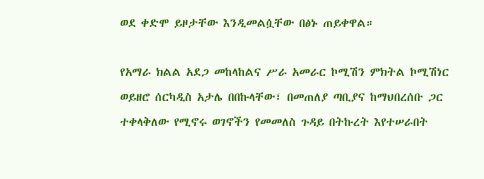ወደ ቀድሞ ይዞታቸው እንዲመልሷቸው በፅኑ ጠይቀዋል።

የአማራ ክልል አደጋ መከላከልና ሥራ አመራር ኮሚሽን ምክትል ኮሚሽነር ወይዘሮ ሰርካዲስ አታሌ በበኩላቸው፣ በመጠለያ ጣቢያና ከማህበረሰቡ ጋር ተቀላቅለው የሚኖሩ ወገኖችን የመመለስ ጉዳይ በትኩረት እየተሠራበት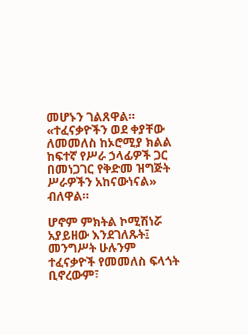መሆኑን ገልጸዋል። «ተፈናቃዮችን ወደ ቀያቸው ለመመለስ ከኦሮሚያ ክልል ከፍተኛ የሥራ ኃላፊዎች ጋር በመነጋገር የቅድመ ዝግጅት ሥራዎችን አከናውነናል» ብለዋል።

ሆኖም ምክትል ኮሚሽነሯ አያይዘው እንደገለጹት፤ መንግሥት ሁሉንም ተፈናቃዮች የመመለስ ፍላጎት ቢኖረውም፣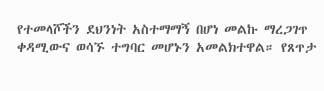የተመላሾችን ደህንነት አስተማማኝ በሆነ መልኩ ማረጋገጥ ቀዳሚውና ወሳኙ ተግባር መሆኑን አመልክተዋል። የጸጥታ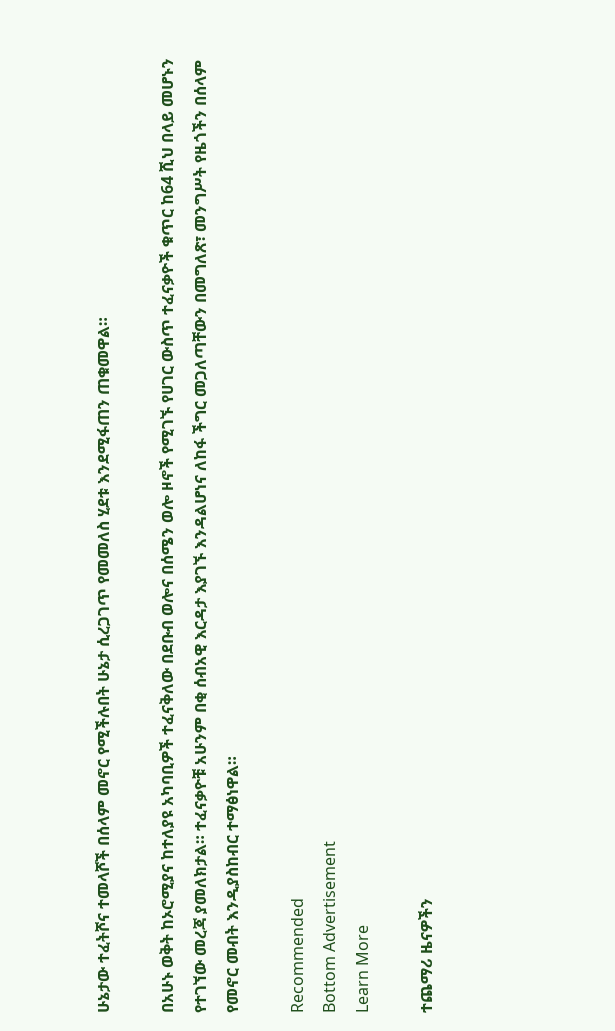ሁኔታው ተፈትሾና ተመላሾች በሰላም መኖር የሚችሉበት ሁኔታ ሲረጋገጥ የመመለስ ሂደቱ እንደሚፋጠን ጠቁመዋል።

በአሁኑ ወቅት ከኦሮሚያና ከተለያዩ አካባቢዎች ተፈናቅለው በደቡብ ወሎና በሰሜን ወሎ ዞኖች የሚገኙ የሀገር ውስጥ ተፈናቃዮች ቁጥር ከ64 ሺህ በላይ መሆኑን የተገኘው መረጃ ያመለክታል። ተፈናቃዮቹ አሁንም በቂ ሰብአዊ እርዳታ እያገኙ እንዳልሆነና ለከፋ ችግር መጋለጣቸውን በመግለጽ፣ መንግሥት የዜጎችን በሰላም የመኖር መብት እንዲያስከብር ተማፅነዋል።

Recommended
Bottom Advertisement
Learn More

ተጨማሪ ዜናዎችን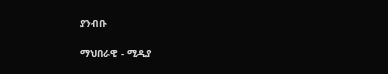ያንብቡ

ማህበራዊ - ሚዲያ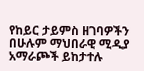የከይር ታይምስ ዘገባዎችን በሁሉም ማህበራዊ ሚዲያ አማራጮች ይከታተሉ